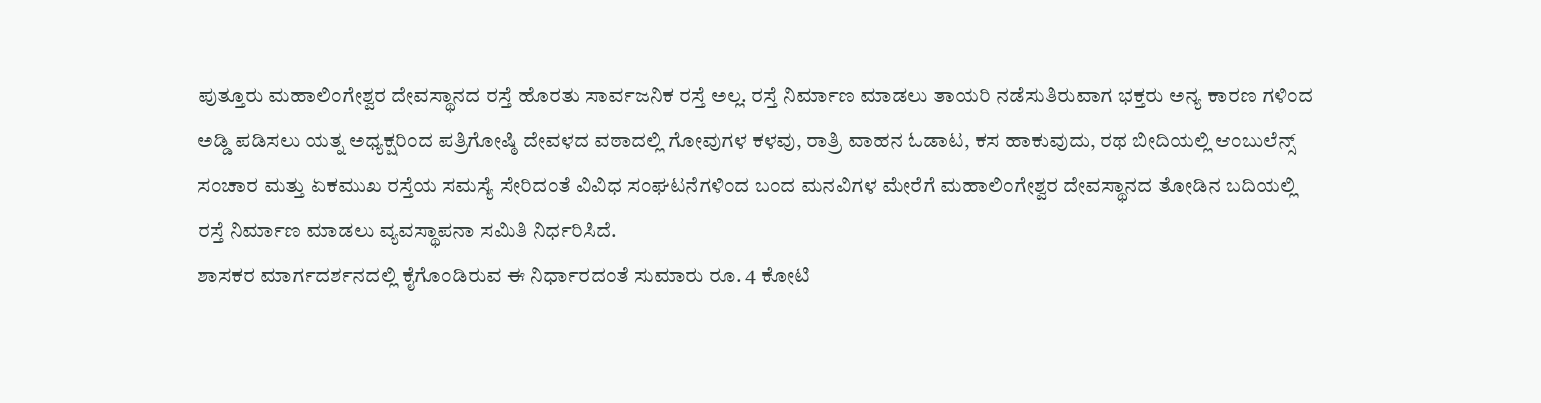ಪುತ್ತೂರು ಮಹಾಲಿಂಗೇಶ್ವರ ದೇವಸ್ಥಾನದ ರಸ್ತೆ ಹೊರತು ಸಾರ್ವಜನಿಕ ರಸ್ತೆ ಅಲ್ಲ. ರಸ್ತೆ ನಿರ್ಮಾಣ ಮಾಡಲು ತಾಯರಿ ನಡೆಸುತಿರುವಾಗ ಭಕ್ತರು ಅನ್ಯ ಕಾರಣ ಗಳಿಂದ ಅಡ್ಡಿ ಪಡಿಸಲು ಯತ್ನ ಅಧ್ಯಕ್ಷರಿಂದ ಪತ್ರಿಗೋಷ್ಠಿ ದೇವಳದ ವಠಾದಲ್ಲಿ ಗೋವುಗಳ ಕಳವು, ರಾತ್ರಿ ವಾಹನ ಓಡಾಟ, ಕಸ ಹಾಕುವುದು, ರಥ ಬೀದಿಯಲ್ಲಿ ಆಂಬುಲೆನ್ಸ್ ಸಂಚಾರ ಮತ್ತು ಏಕಮುಖ ರಸ್ತೆಯ ಸಮಸ್ಯೆ ಸೇರಿದಂತೆ ವಿವಿಧ ಸಂಘಟನೆಗಳಿಂದ ಬಂದ ಮನವಿಗಳ ಮೇರೆಗೆ ಮಹಾಲಿಂಗೇಶ್ವರ ದೇವಸ್ಥಾನದ ತೋಡಿನ ಬದಿಯಲ್ಲಿ ರಸ್ತೆ ನಿರ್ಮಾಣ ಮಾಡಲು ವ್ಯವಸ್ಥಾಪನಾ ಸಮಿತಿ ನಿರ್ಧರಿಸಿದೆ.
ಶಾಸಕರ ಮಾರ್ಗದರ್ಶನದಲ್ಲಿ ಕೈಗೊಂಡಿರುವ ಈ ನಿರ್ಧಾರದಂತೆ ಸುಮಾರು ರೂ. 4 ಕೋಟಿ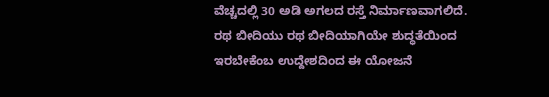ವೆಚ್ಚದಲ್ಲಿ 30 ಅಡಿ ಅಗಲದ ರಸ್ತೆ ನಿರ್ಮಾಣವಾಗಲಿದೆ. ರಥ ಬೀದಿಯು ರಥ ಬೀದಿಯಾಗಿಯೇ ಶುದ್ಧತೆಯಿಂದ ಇರಬೇಕೆಂಬ ಉದ್ದೇಶದಿಂದ ಈ ಯೋಜನೆ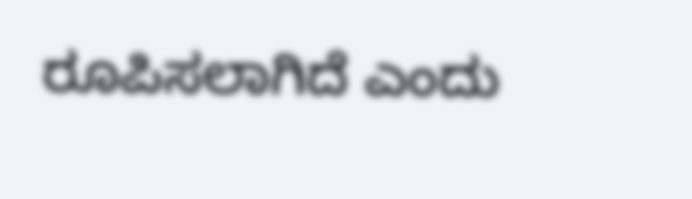ರೂಪಿಸಲಾಗಿದೆ ಎಂದು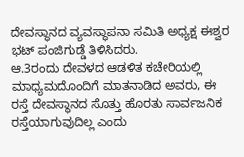ದೇವಸ್ಥಾನದ ವ್ಯವಸ್ಥಾಪನಾ ಸಮಿತಿ ಅಧ್ಯಕ್ಷ ಈಶ್ವರ ಭಟ್ ಪಂಜಿಗುಡ್ಡೆ ತಿಳಿಸಿದರು.
ಆ.3ರಂದು ದೇವಳದ ಆಡಳಿತ ಕಚೇರಿಯಲ್ಲಿ ಮಾಧ್ಯಮದೊಂದಿಗೆ ಮಾತನಾಡಿದ ಅವರು, ಈ ರಸ್ತೆ ದೇವಸ್ಥಾನದ ಸೊತ್ತು ಹೊರತು ಸಾರ್ವಜನಿಕ ರಸ್ತೆಯಾಗುವುದಿಲ್ಲ ಎಂದು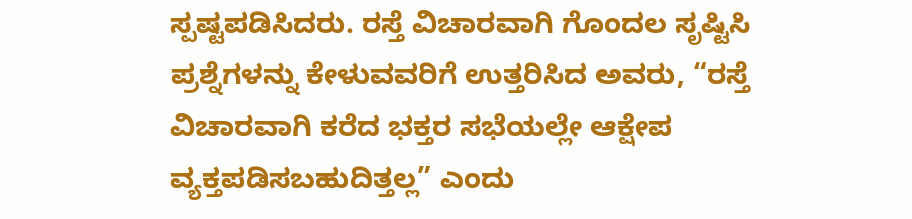ಸ್ಪಷ್ಟಪಡಿಸಿದರು. ರಸ್ತೆ ವಿಚಾರವಾಗಿ ಗೊಂದಲ ಸೃಷ್ಟಿಸಿ ಪ್ರಶ್ನೆಗಳನ್ನು ಕೇಳುವವರಿಗೆ ಉತ್ತರಿಸಿದ ಅವರು, “ರಸ್ತೆ ವಿಚಾರವಾಗಿ ಕರೆದ ಭಕ್ತರ ಸಭೆಯಲ್ಲೇ ಆಕ್ಷೇಪ ವ್ಯಕ್ತಪಡಿಸಬಹುದಿತ್ತಲ್ಲ” ಎಂದು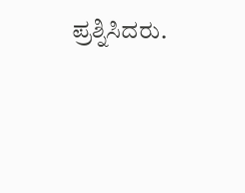ಪ್ರಶ್ನಿಸಿದರು.